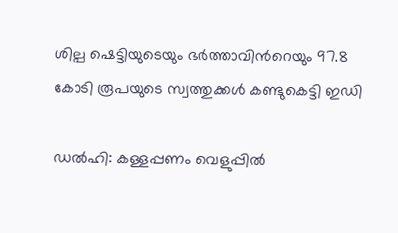ശില്പ ഷെട്ടിയുടെയും ഭര്‍ത്താവിന്‍റെയും 97.8 കോടി രൂപയുടെ സ്വത്തുക്കള്‍ കണ്ടുകെട്ടി ഇഡി

ഡല്‍ഹി: കള്ളപ്പണം വെളുപ്പില്‍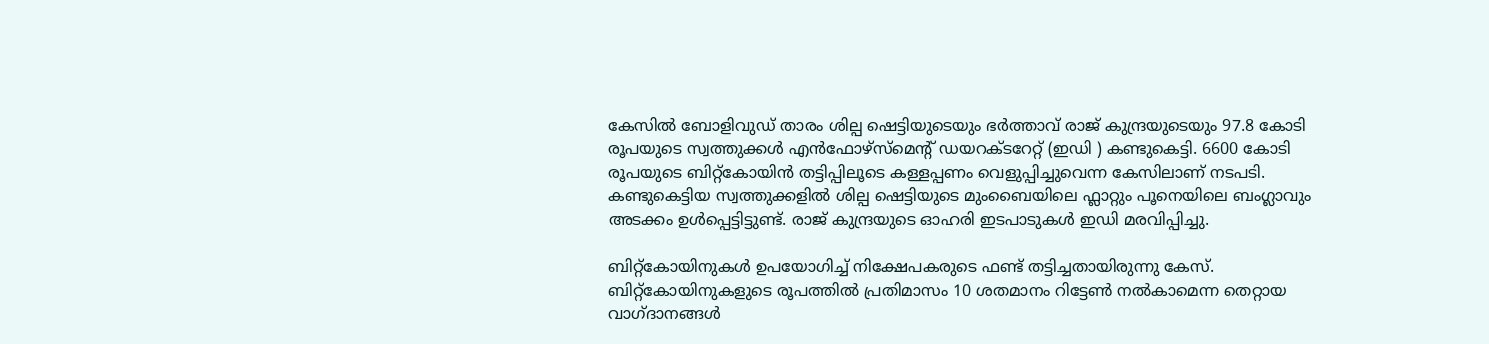കേസില്‍ ബോളിവുഡ് താരം ശില്പ ഷെട്ടിയുടെയും ഭര്‍ത്താവ് രാജ് കുന്ദ്രയുടെയും 97.8 കോടി രൂപയുടെ സ്വത്തുക്കള്‍ എൻഫോഴ്‌സ്‌മെന്റ് ഡയറക്ടറേറ്റ് (ഇഡി ) കണ്ടുകെട്ടി. 6600 കോടി രൂപയുടെ ബിറ്റ്കോയിന്‍ തട്ടിപ്പിലൂടെ കള്ളപ്പണം വെളുപ്പിച്ചുവെന്ന കേസിലാണ് നടപടി. കണ്ടുകെട്ടിയ സ്വത്തുക്കളില്‍ ശില്പ ഷെട്ടിയുടെ മുംബൈയിലെ ഫ്ലാറ്റും പൂനെയിലെ ബംഗ്ലാവും അടക്കം ഉള്‍പ്പെട്ടിട്ടുണ്ട്. രാജ് കുന്ദ്രയുടെ ഓഹരി ഇടപാടുകള്‍ ഇഡി മരവിപ്പിച്ചു.

ബിറ്റ്‌കോയിനുകള്‍ ഉപയോഗിച്ച് നിക്ഷേപകരുടെ ഫണ്ട് തട്ടിച്ചതായിരുന്നു കേസ്. ബിറ്റ്‌കോയിനുകളുടെ രൂപത്തില്‍ പ്രതിമാസം 10 ശതമാനം റിട്ടേണ്‍ നല്‍കാമെന്ന തെറ്റായ വാഗ്ദാനങ്ങള്‍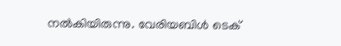നല്‍കിയിരുന്നു. വേരിയബിള്‍ ടെക്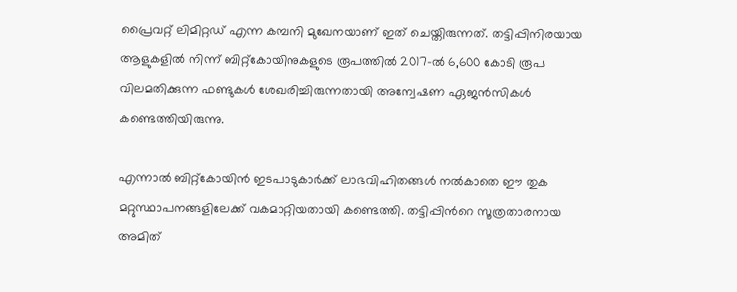പ്രൈവറ്റ് ലിമിറ്റഡ് എന്ന കമ്പനി മുഖേനയാണ് ഇത് ചെയ്തിരുന്നത്. തട്ടിപ്പിനിരയായ ആളുകളില്‍ നിന്ന് ബിറ്റ്‌കോയിനുകളുടെ രൂപത്തില്‍ 2017-ല്‍ 6,600 കോടി രൂപ വിലമതിക്കുന്ന ഫണ്ടുകള്‍ ശേഖരിച്ചിരുന്നതായി അന്വേഷണ ഏജന്‍സികള്‍ കണ്ടെത്തിയിരുന്നു.

എന്നാല്‍ ബിറ്റ്കോയിന്‍ ഇടപാടുകാര്‍ക്ക് ലാഭവിഹിതങ്ങള്‍ നല്‍കാതെ ഈ തുക മറ്റുസ്ഥാപനങ്ങളിലേക്ക് വകമാറ്റിയതായി കണ്ടെത്തി. തട്ടിപ്പിന്‍റെ സൂത്രതാരനായ അമിത്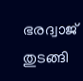ഭരദ്വാജ് തുടങ്ങി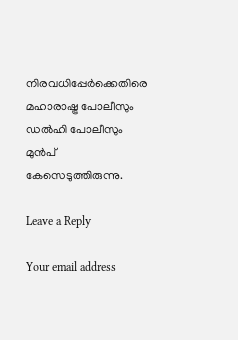നിരവധിപ്പേര്‍ക്കെതിരെ മഹാരാഷ്ട്ര പോലീസും ഡല്‍ഹി പോലീസും മുന്‍പ് കേസെടുത്തിരുന്നു.

Leave a Reply

Your email address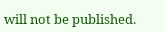will not be published.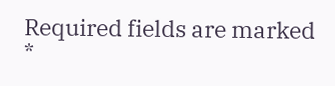Required fields are marked *